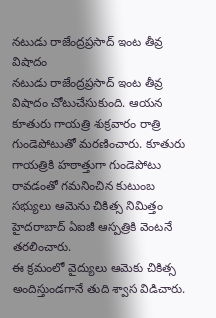నటుడు రాజేంద్రప్రసాద్ ఇంట తీవ్ర విషాదం
నటుడు రాజేంద్రప్రసాద్ ఇంట తీవ్ర విషాదం చోటుచేసుకుంది. ఆయన కూతురు గాయత్రి శుక్రవారం రాత్రి గుండెపోటుతో మరణించారు. కూతురు గాయత్రికి హఠాత్తుగా గుండెపోటు రావడంతో గమనించిన కుటుంబ సభ్యులు ఆమెను చికిత్స నిమిత్తం హైదరాబాద్ ఏఐజీ ఆస్పత్రికి వెంటనే తరలించారు.
ఈ క్రమంలో వైద్యులు ఆమెకు చికిత్స అందిస్తుండగానే తుది శ్వాస విడిచారు.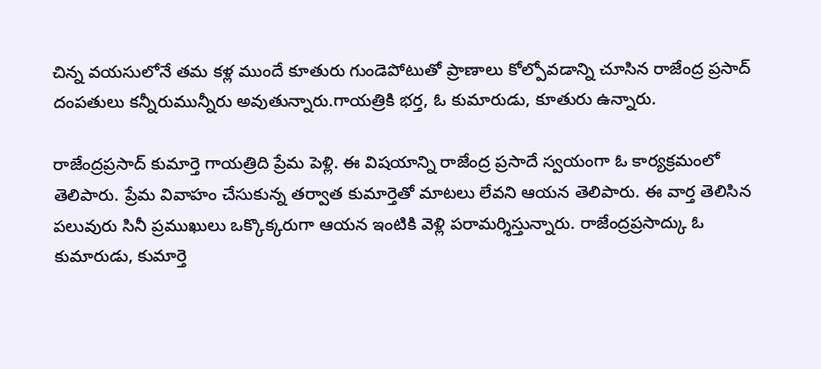చిన్న వయసులోనే తమ కళ్ల ముందే కూతురు గుండెపోటుతో ప్రాణాలు కోల్పోవడాన్ని చూసిన రాజేంద్ర ప్రసాద్ దంపతులు కన్నీరుమున్నీరు అవుతున్నారు.గాయత్రికి భర్త, ఓ కుమారుడు, కూతురు ఉన్నారు.

రాజేంద్రప్రసాద్ కుమార్తె గాయత్రిది ప్రేమ పెళ్లి. ఈ విషయాన్ని రాజేంద్ర ప్రసాదే స్వయంగా ఓ కార్యక్రమంలో తెలిపారు. ప్రేమ వివాహం చేసుకున్న తర్వాత కుమార్తెతో మాటలు లేవని ఆయన తెలిపారు. ఈ వార్త తెలిసిన పలువురు సినీ ప్రముఖులు ఒక్కొక్కరుగా ఆయన ఇంటికి వెళ్లి పరామర్శిస్తున్నారు. రాజేంద్రప్రసాద్కు ఓ కుమారుడు, కుమార్తె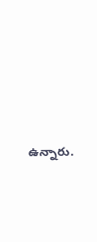ఉన్నారు.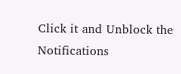Click it and Unblock the Notifications